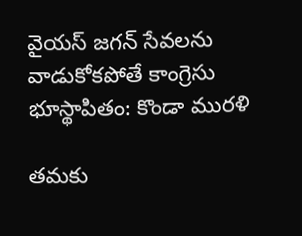వైయస్ జగన్ సేవలను వాడుకోకపోతే కాంగ్రెసు భూస్థాపితం: కొండా మురళి

తమకు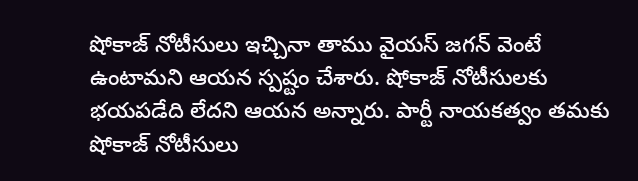షోకాజ్ నోటీసులు ఇచ్చినా తాము వైయస్ జగన్ వెంటే ఉంటామని ఆయన స్పష్టం చేశారు. షోకాజ్ నోటీసులకు భయపడేది లేదని ఆయన అన్నారు. పార్టీ నాయకత్వం తమకు షోకాజ్ నోటీసులు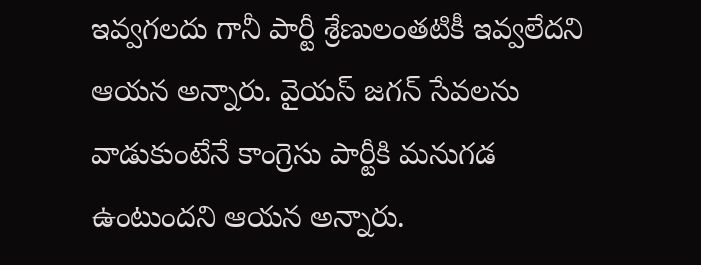ఇవ్వగలదు గానీ పార్టీ శ్రేణులంతటికీ ఇవ్వలేదని ఆయన అన్నారు. వైయస్ జగన్ సేవలను వాడుకుంటేనే కాంగ్రెసు పార్టీకి మనుగడ ఉంటుందని ఆయన అన్నారు.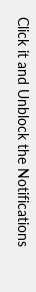Click it and Unblock the Notifications